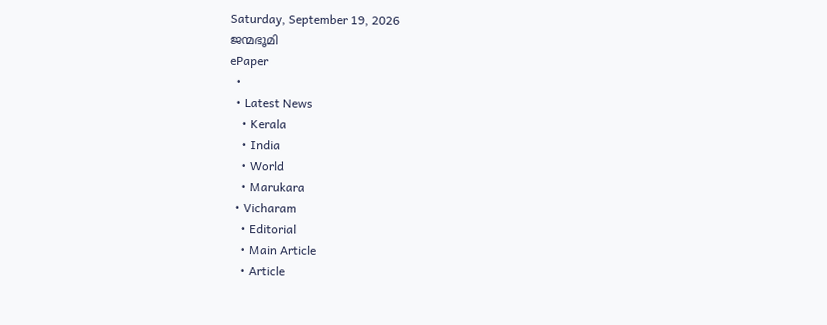Saturday, September 19, 2026
ജന്മഭൂമി
ePaper
  •
  • Latest News
    • Kerala
    • India
    • World
    • Marukara
  • Vicharam
    • Editorial
    • Main Article
    • Article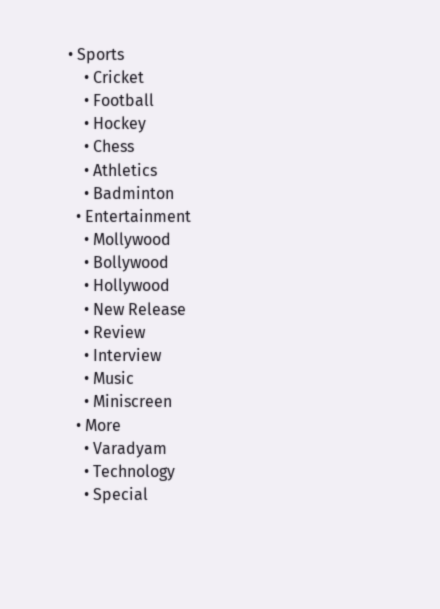• Sports
    • Cricket
    • Football
    • Hockey
    • Chess
    • Athletics
    • Badminton
  • Entertainment
    • Mollywood
    • Bollywood
    • Hollywood
    • New Release
    • Review
    • Interview
    • Music
    • Miniscreen
  • More
    • Varadyam
    • Technology
    • Special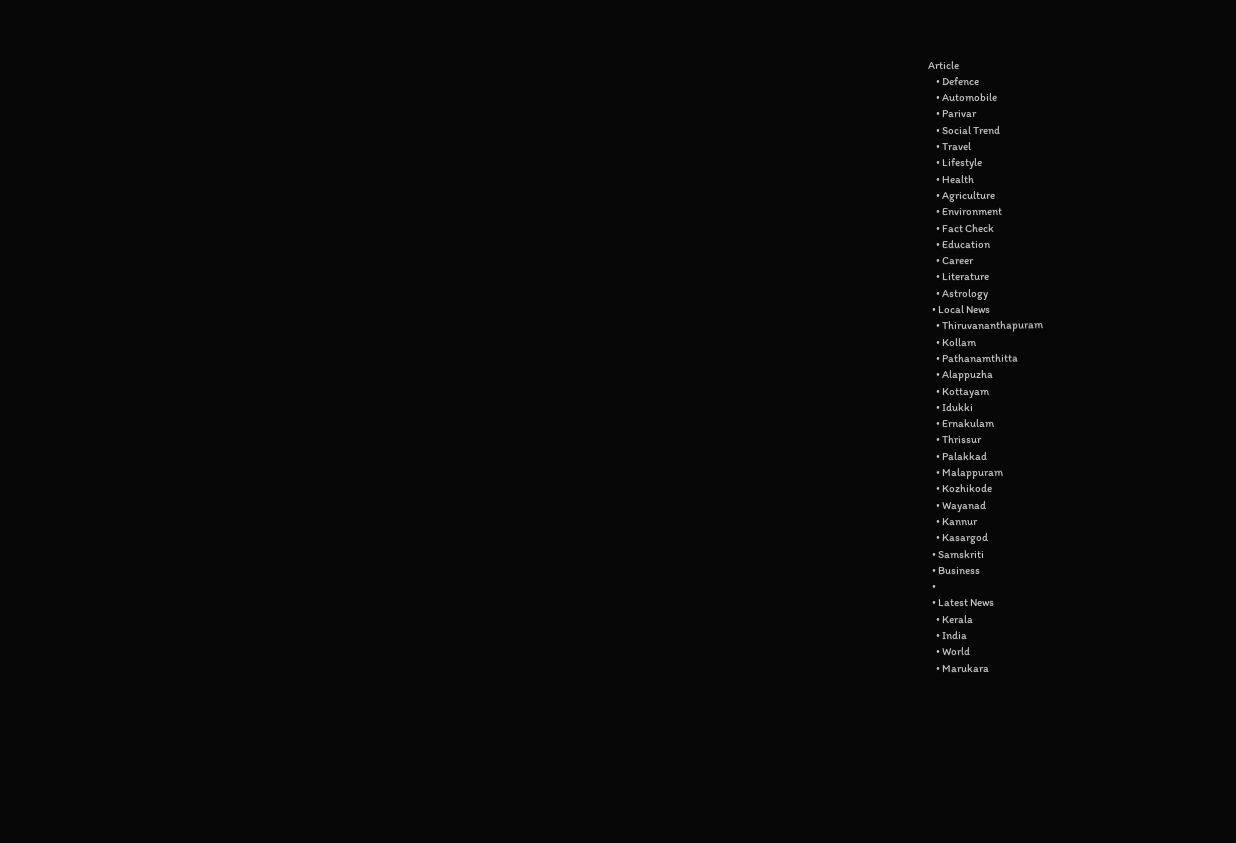Article
    • Defence
    • Automobile
    • Parivar
    • Social Trend
    • Travel
    • Lifestyle
    • Health
    • Agriculture
    • Environment
    • Fact Check
    • Education
    • Career
    • Literature
    • Astrology
  • Local News
    • Thiruvananthapuram
    • Kollam
    • Pathanamthitta
    • Alappuzha
    • Kottayam
    • Idukki
    • Ernakulam
    • Thrissur
    • Palakkad
    • Malappuram
    • Kozhikode
    • Wayanad
    • Kannur
    • Kasargod
  • Samskriti
  • Business
  •
  • Latest News
    • Kerala
    • India
    • World
    • Marukara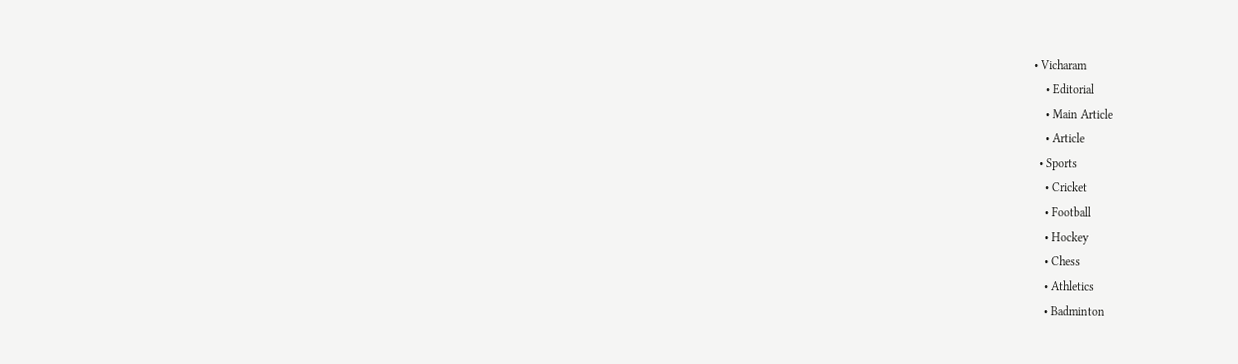• Vicharam
    • Editorial
    • Main Article
    • Article
  • Sports
    • Cricket
    • Football
    • Hockey
    • Chess
    • Athletics
    • Badminton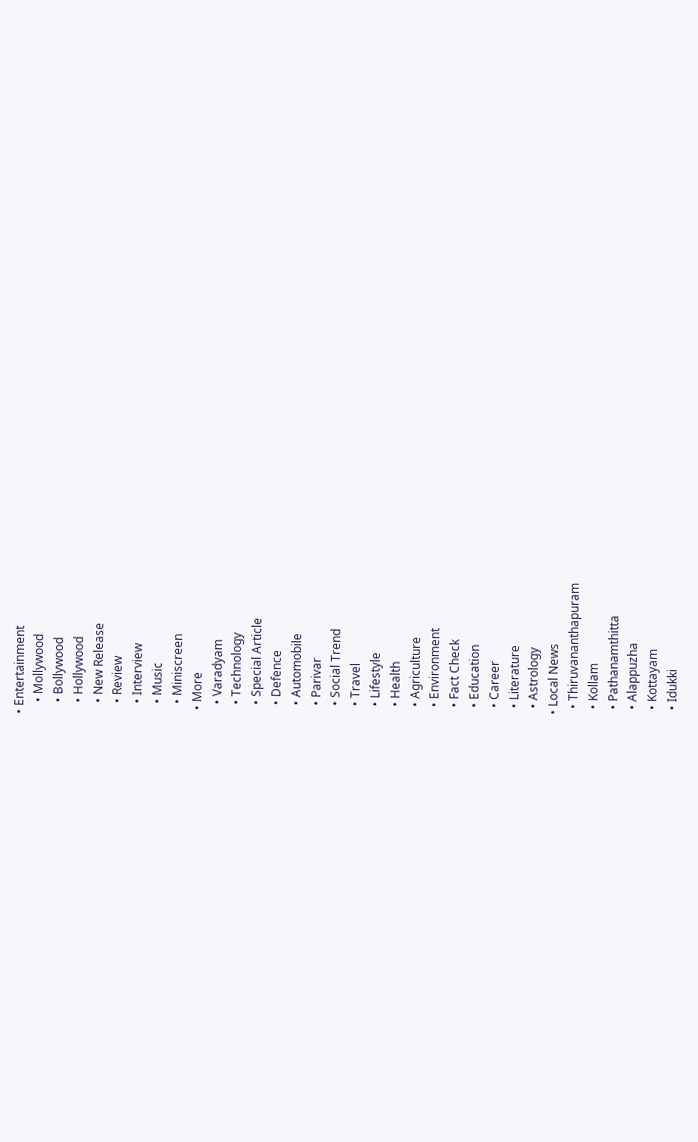• Entertainment
    • Mollywood
    • Bollywood
    • Hollywood
    • New Release
    • Review
    • Interview
    • Music
    • Miniscreen
  • More
    • Varadyam
    • Technology
    • Special Article
    • Defence
    • Automobile
    • Parivar
    • Social Trend
    • Travel
    • Lifestyle
    • Health
    • Agriculture
    • Environment
    • Fact Check
    • Education
    • Career
    • Literature
    • Astrology
  • Local News
    • Thiruvananthapuram
    • Kollam
    • Pathanamthitta
    • Alappuzha
    • Kottayam
    • Idukki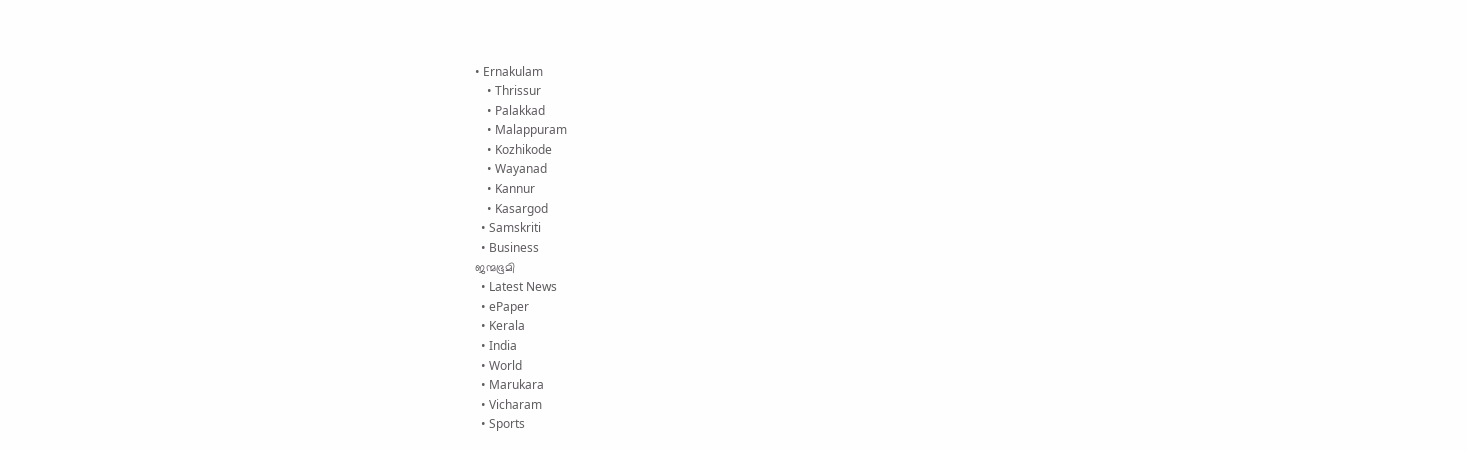• Ernakulam
    • Thrissur
    • Palakkad
    • Malappuram
    • Kozhikode
    • Wayanad
    • Kannur
    • Kasargod
  • Samskriti
  • Business
ജന്മഭൂമി
  • Latest News
  • ePaper
  • Kerala
  • India
  • World
  • Marukara
  • Vicharam
  • Sports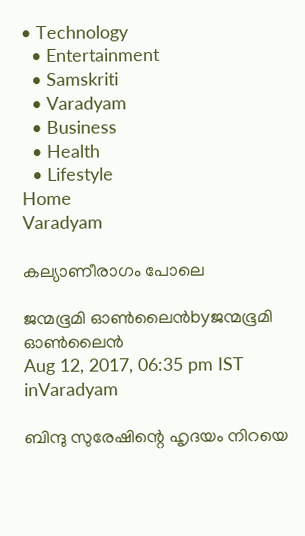• Technology
  • Entertainment
  • Samskriti
  • Varadyam
  • Business
  • Health
  • Lifestyle
Home
Varadyam

കല്യാണീരാഗം പോലെ

ജന്മഭൂമി ഓണ്‍ലൈന്‍byജന്മഭൂമി ഓണ്‍ലൈന്‍
Aug 12, 2017, 06:35 pm IST
inVaradyam

ബിന്ദു സുരേഷിന്റെ ഹൃദയം നിറയെ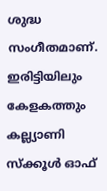ശുദ്ധ സംഗീതമാണ്. ഇരിട്ടിയിലും കേളകത്തും കല്ല്യാണി സ്‌ക്കൂള്‍ ഓഫ്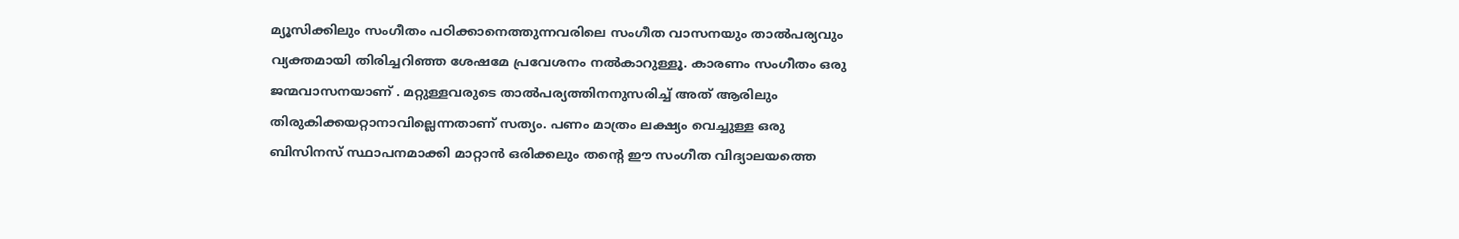മ്യൂസിക്കിലും സംഗീതം പഠിക്കാനെത്തുന്നവരിലെ സംഗീത വാസനയും താല്‍പര്യവും വ്യക്തമായി തിരിച്ചറിഞ്ഞ ശേഷമേ പ്രവേശനം നല്‍കാറുള്ളൂ. കാരണം സംഗീതം ഒരു ജന്മവാസനയാണ് . മറ്റുള്ളവരുടെ താല്‍പര്യത്തിനനുസരിച്ച് അത് ആരിലും തിരുകിക്കയറ്റാനാവില്ലെന്നതാണ് സത്യം. പണം മാത്രം ലക്ഷ്യം വെച്ചുള്ള ഒരു ബിസിനസ് സ്ഥാപനമാക്കി മാറ്റാന്‍ ഒരിക്കലും തന്റെ ഈ സംഗീത വിദ്യാലയത്തെ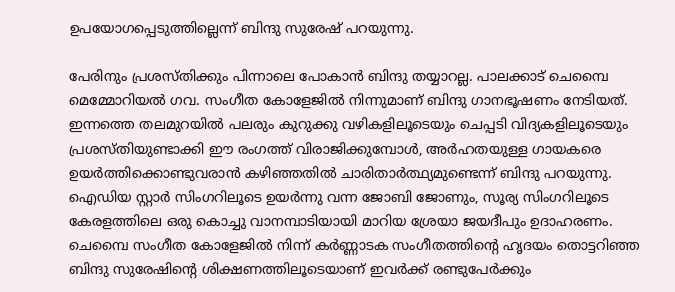ഉപയോഗപ്പെടുത്തില്ലെന്ന് ബിന്ദു സുരേഷ് പറയുന്നു.

പേരിനും പ്രശസ്തിക്കും പിന്നാലെ പോകാന്‍ ബിന്ദു തയ്യാറല്ല. പാലക്കാട് ചെമ്പൈ മെമ്മോറിയല്‍ ഗവ. സംഗീത കോളേജില്‍ നിന്നുമാണ് ബിന്ദു ഗാനഭൂഷണം നേടിയത്. ഇന്നത്തെ തലമുറയില്‍ പലരും കുറുക്കു വഴികളിലൂടെയും ചെപ്പടി വിദ്യകളിലൂടെയും പ്രശസ്തിയുണ്ടാക്കി ഈ രംഗത്ത് വിരാജിക്കുമ്പോള്‍, അര്‍ഹതയുള്ള ഗായകരെ ഉയര്‍ത്തിക്കൊണ്ടുവരാന്‍ കഴിഞ്ഞതില്‍ ചാരിതാര്‍ത്ഥ്യമുണ്ടെന്ന് ബിന്ദു പറയുന്നു. ഐഡിയ സ്റ്റാര്‍ സിംഗറിലൂടെ ഉയര്‍ന്നു വന്ന ജോബി ജോണും, സൂര്യ സിംഗറിലൂടെ കേരളത്തിലെ ഒരു കൊച്ചു വാനമ്പാടിയായി മാറിയ ശ്രേയാ ജയദീപും ഉദാഹരണം. ചെമ്പൈ സംഗീത കോളേജില്‍ നിന്ന് കര്‍ണ്ണാടക സംഗീതത്തിന്റെ ഹൃദയം തൊട്ടറിഞ്ഞ ബിന്ദു സുരേഷിന്റെ ശിക്ഷണത്തിലൂടെയാണ് ഇവര്‍ക്ക് രണ്ടുപേര്‍ക്കും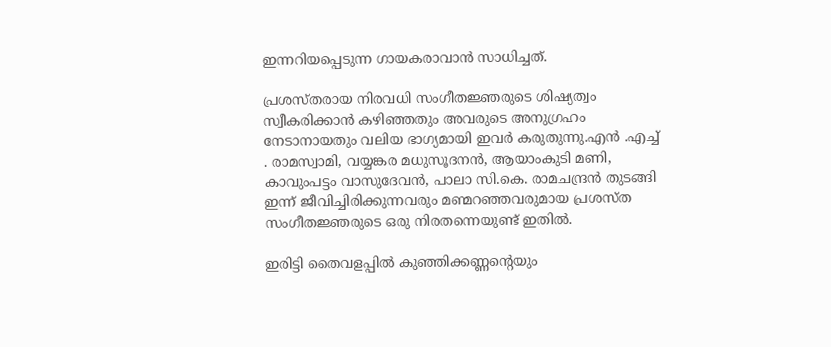ഇന്നറിയപ്പെടുന്ന ഗായകരാവാന്‍ സാധിച്ചത്.

പ്രശസ്തരായ നിരവധി സംഗീതജ്ഞരുടെ ശിഷ്യത്വം സ്വീകരിക്കാന്‍ കഴിഞ്ഞതും അവരുടെ അനുഗ്രഹം നേടാനായതും വലിയ ഭാഗ്യമായി ഇവര്‍ കരുതുന്നു.എന്‍ .എച്ച് . രാമസ്വാമി, വയ്യങ്കര മധുസൂദനന്‍, ആയാംകുടി മണി, കാവുംപട്ടം വാസുദേവന്‍, പാലാ സി.കെ. രാമചന്ദ്രന്‍ തുടങ്ങി ഇന്ന് ജീവിച്ചിരിക്കുന്നവരും മണ്മറഞ്ഞവരുമായ പ്രശസ്ത സംഗീതജ്ഞരുടെ ഒരു നിരതന്നെയുണ്ട് ഇതില്‍.

ഇരിട്ടി തൈവളപ്പില്‍ കുഞ്ഞിക്കണ്ണന്റെയും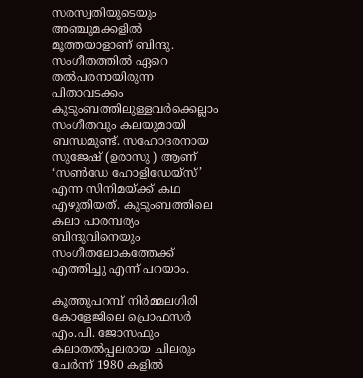സരസ്വതിയുടെയും അഞ്ചുമക്കളില്‍ മൂത്തയാളാണ് ബിന്ദു. സംഗീതത്തില്‍ ഏറെ തല്‍പരനായിരുന്ന പിതാവടക്കം കുടുംബത്തിലുള്ളവര്‍ക്കെല്ലാം സംഗീതവും കലയുമായി ബന്ധമുണ്ട്. സഹോദരനായ സുജേഷ് (ഉരാസു ) ആണ് ‘സണ്‍ഡേ ഹോളിഡേയ്‌സ്’ എന്ന സിനിമയ്‌ക്ക് കഥ എഴുതിയത്. കുടുംബത്തിലെ കലാ പാരമ്പര്യം ബിന്ദുവിനെയും സംഗീതലോകത്തേക്ക് എത്തിച്ചു എന്ന് പറയാം.

കൂത്തുപറമ്പ് നിര്‍മ്മലഗിരി കോളേജിലെ പ്രൊഫസര്‍ എം.പി. ജോസഫും കലാതല്‍പ്പലരായ ചിലരും ചേര്‍ന്ന് 1980 കളില്‍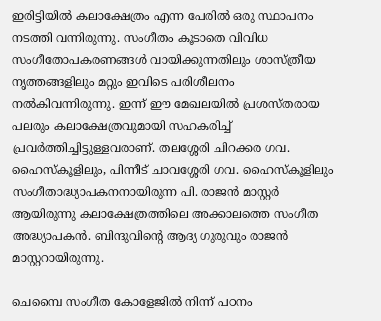ഇരിട്ടിയില്‍ കലാക്ഷേത്രം എന്ന പേരില്‍ ഒരു സ്ഥാപനം നടത്തി വന്നിരുന്നു. സംഗീതം കൂടാതെ വിവിധ സംഗീതോപകരണങ്ങള്‍ വായിക്കുന്നതിലും ശാസ്ത്രീയ നൃത്തങ്ങളിലും മറ്റും ഇവിടെ പരിശീലനം നല്‍കിവന്നിരുന്നു. ഇന്ന് ഈ മേഖലയില്‍ പ്രശസ്തരായ പലരും കലാക്ഷേത്രവുമായി സഹകരിച്ച് പ്രവര്‍ത്തിച്ചിട്ടുള്ളവരാണ്. തലശ്ശേരി ചിറക്കര ഗവ. ഹൈസ്‌കൂളിലും, പിന്നീട് ചാവശ്ശേരി ഗവ. ഹൈസ്‌കൂളിലും സംഗീതാദ്ധ്യാപകനനായിരുന്ന പി. രാജന്‍ മാസ്റ്റര്‍ ആയിരുന്നു കലാക്ഷേത്രത്തിലെ അക്കാലത്തെ സംഗീത അദ്ധ്യാപകന്‍. ബിന്ദുവിന്റെ ആദ്യ ഗുരുവും രാജന്‍ മാസ്റ്ററായിരുന്നു.

ചെമ്പൈ സംഗീത കോളേജില്‍ നിന്ന് പഠനം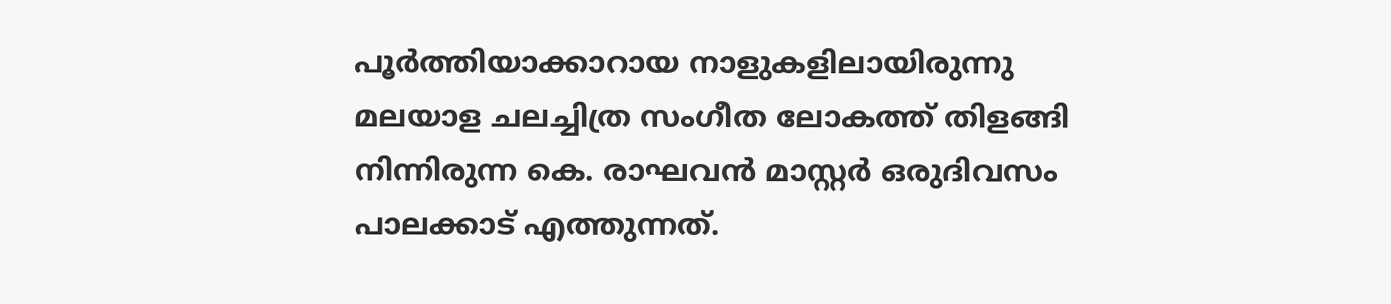പൂര്‍ത്തിയാക്കാറായ നാളുകളിലായിരുന്നു മലയാള ചലച്ചിത്ര സംഗീത ലോകത്ത് തിളങ്ങി നിന്നിരുന്ന കെ. രാഘവന്‍ മാസ്റ്റര്‍ ഒരുദിവസം പാലക്കാട് എത്തുന്നത്.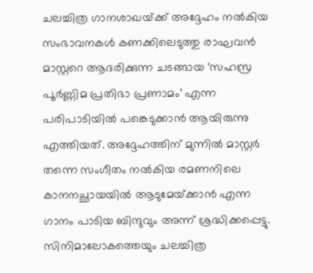ചലച്ചിത്ര ഗാനശാഖയ്‌ക്ക് അദ്ദേഹം നല്‍കിയ സംഭാവനകള്‍ കണക്കിലെടുത്തു രാഘവന്‍ മാസ്റ്ററെ ആദരിക്കുന്ന ചടങ്ങായ ‘സഹസ്ര പൂര്‍ണ്ണിമ പ്രതിഭാ പ്രണാമം’ എന്ന പരിപാടിയില്‍ പങ്കെടുക്കാന്‍ ആയിരുന്നു എത്തിയത്. അദ്ദേഹത്തിന് മുന്നില്‍ മാസ്റ്റര്‍ തന്നെ സംഗീതം നല്‍കിയ രമണനിലെ കാനനച്ഛായയില്‍ ആടുമേയ്‌ക്കാന്‍ എന്ന ഗാനം പാടിയ ബിന്ദുവും അന്ന് ശ്രദ്ധിക്കപ്പെട്ടു. സിനിമാലോകത്തെയും ചലച്ചിത്ര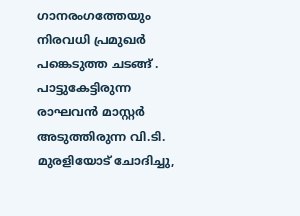ഗാനരംഗത്തേയും നിരവധി പ്രമുഖര്‍ പങ്കെടുത്ത ചടങ്ങ് . പാട്ടുകേട്ടിരുന്ന രാഘവന്‍ മാസ്റ്റര്‍ അടുത്തിരുന്ന വി.ടി. മുരളിയോട് ചോദിച്ചു,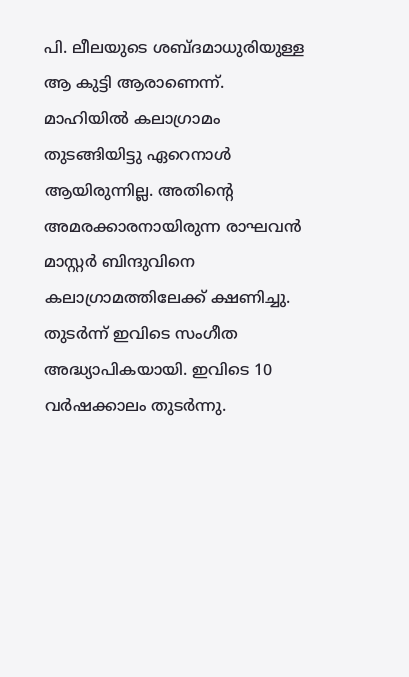പി. ലീലയുടെ ശബ്ദമാധുരിയുള്ള ആ കുട്ടി ആരാണെന്ന്. മാഹിയില്‍ കലാഗ്രാമം തുടങ്ങിയിട്ടു ഏറെനാള്‍ ആയിരുന്നില്ല. അതിന്റെ അമരക്കാരനായിരുന്ന രാഘവന്‍ മാസ്റ്റര്‍ ബിന്ദുവിനെ കലാഗ്രാമത്തിലേക്ക് ക്ഷണിച്ചു. തുടര്‍ന്ന് ഇവിടെ സംഗീത അദ്ധ്യാപികയായി. ഇവിടെ 10 വര്‍ഷക്കാലം തുടര്‍ന്നു.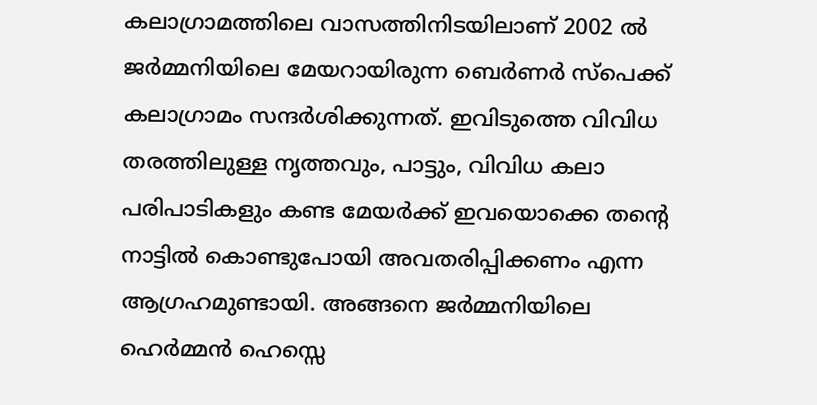കലാഗ്രാമത്തിലെ വാസത്തിനിടയിലാണ് 2002 ല്‍ ജര്‍മ്മനിയിലെ മേയറായിരുന്ന ബെര്‍ണര്‍ സ്‌പെക്ക് കലാഗ്രാമം സന്ദര്‍ശിക്കുന്നത്. ഇവിടുത്തെ വിവിധ തരത്തിലുള്ള നൃത്തവും, പാട്ടും, വിവിധ കലാ പരിപാടികളും കണ്ട മേയര്‍ക്ക് ഇവയൊക്കെ തന്റെ നാട്ടില്‍ കൊണ്ടുപോയി അവതരിപ്പിക്കണം എന്ന ആഗ്രഹമുണ്ടായി. അങ്ങനെ ജര്‍മ്മനിയിലെ ഹെര്‍മ്മന്‍ ഹെസ്സെ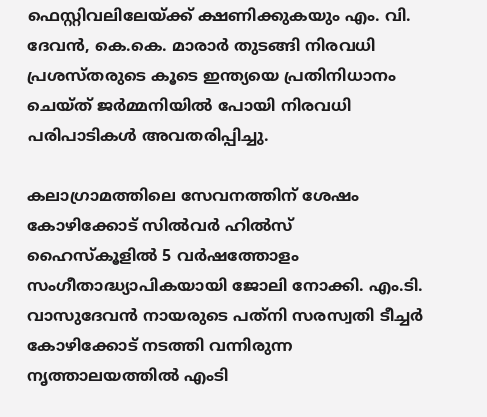ഫെസ്റ്റിവലിലേയ്‌ക്ക് ക്ഷണിക്കുകയും എം. വി. ദേവന്‍, കെ.കെ. മാരാര്‍ തുടങ്ങി നിരവധി പ്രശസ്തരുടെ കൂടെ ഇന്ത്യയെ പ്രതിനിധാനം ചെയ്ത് ജര്‍മ്മനിയില്‍ പോയി നിരവധി പരിപാടികള്‍ അവതരിപ്പിച്ചു.

കലാഗ്രാമത്തിലെ സേവനത്തിന് ശേഷം കോഴിക്കോട് സില്‍വര്‍ ഹില്‍സ് ഹൈസ്‌കൂളില്‍ 5 വര്‍ഷത്തോളം സംഗീതാദ്ധ്യാപികയായി ജോലി നോക്കി. എം.ടി. വാസുദേവന്‍ നായരുടെ പത്‌നി സരസ്വതി ടീച്ചര്‍ കോഴിക്കോട് നടത്തി വന്നിരുന്ന നൃത്താലയത്തില്‍ എംടി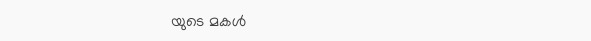യുടെ മകള്‍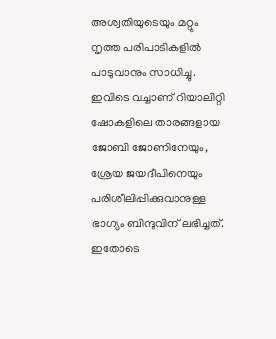അശ്വതിയുടെയും മറ്റും നൃത്ത പരിപാടികളില്‍ പാടുവാനും സാധിച്ചു. ഇവിടെ വച്ചാണ് റിയാലിറ്റി ഷോകളിലെ താരങ്ങളായ ജോബി ജോണിനേയും, ശ്രേയ ജയദീപിനെയും പരിശീലിപ്പിക്കുവാനുള്ള ഭാഗ്യം ബിന്ദുവിന് ലഭിച്ചത്. ഇതോടെ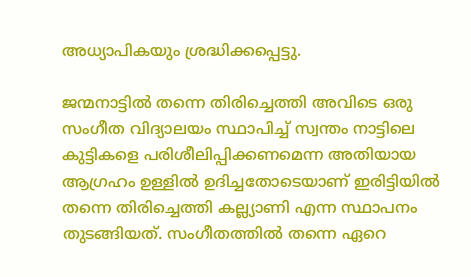അധ്യാപികയും ശ്രദ്ധിക്കപ്പെട്ടു.

ജന്മനാട്ടില്‍ തന്നെ തിരിച്ചെത്തി അവിടെ ഒരു സംഗീത വിദ്യാലയം സ്ഥാപിച്ച് സ്വന്തം നാട്ടിലെ കുട്ടികളെ പരിശീലിപ്പിക്കണമെന്ന അതിയായ ആഗ്രഹം ഉള്ളില്‍ ഉദിച്ചതോടെയാണ് ഇരിട്ടിയില്‍ തന്നെ തിരിച്ചെത്തി കല്ല്യാണി എന്ന സ്ഥാപനം തുടങ്ങിയത്. സംഗീതത്തില്‍ തന്നെ ഏറെ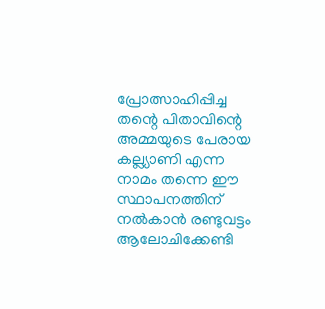പ്രോത്സാഹിപ്പിച്ച തന്റെ പിതാവിന്റെ അമ്മയുടെ പേരായ കല്ല്യാണി എന്ന നാമം തന്നെ ഈ സ്ഥാപനത്തിന് നല്‍കാന്‍ രണ്ടുവട്ടം ആലോചിക്കേണ്ടി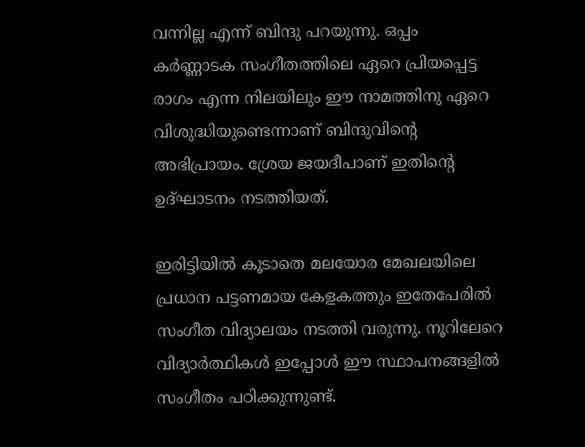വന്നില്ല എന്ന് ബിന്ദു പറയുന്നു. ഒപ്പം കര്‍ണ്ണാടക സംഗീതത്തിലെ ഏറെ പ്രിയപ്പെട്ട രാഗം എന്ന നിലയിലും ഈ നാമത്തിനു ഏറെ വിശുദ്ധിയുണ്ടെന്നാണ് ബിന്ദുവിന്റെ അഭിപ്രായം. ശ്രേയ ജയദീപാണ് ഇതിന്റെ ഉദ്ഘാടനം നടത്തിയത്.

ഇരിട്ടിയില്‍ കൂടാതെ മലയോര മേഖലയിലെ പ്രധാന പട്ടണമായ കേളകത്തും ഇതേപേരില്‍ സംഗീത വിദ്യാലയം നടത്തി വരുന്നു. നൂറിലേറെ വിദ്യാര്‍ത്ഥികള്‍ ഇപ്പോള്‍ ഈ സ്ഥാപനങ്ങളില്‍ സംഗീതം പഠിക്കുന്നുണ്ട്.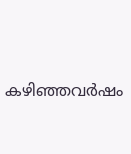കഴിഞ്ഞവര്‍ഷം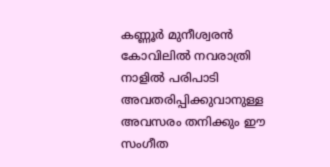കണ്ണൂര്‍ മുനീശ്വരന്‍ കോവിലില്‍ നവരാത്രി നാളില്‍ പരിപാടി അവതരിപ്പിക്കുവാനുള്ള അവസരം തനിക്കും ഈ സംഗീത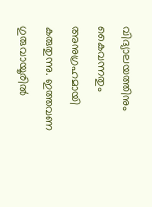വിദ്യാലയത്തിനും കൈവന്നതും അനുഗ്രഹമായി കരുതുന്നു. ഇത്തവണ ഗുരുവായൂരില്‍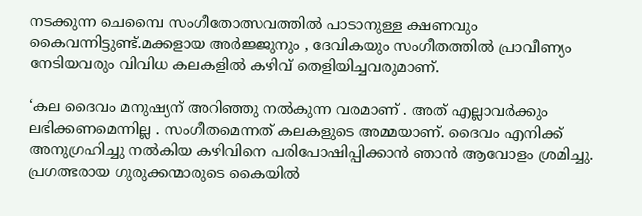നടക്കുന്ന ചെമ്പൈ സംഗീതോത്സവത്തില്‍ പാടാനുള്ള ക്ഷണവും കൈവന്നിട്ടുണ്ട്.മക്കളായ അര്‍ജ്ജുനും , ദേവികയും സംഗീതത്തില്‍ പ്രാവീണ്യം നേടിയവരും വിവിധ കലകളില്‍ കഴിവ് തെളിയിച്ചവരുമാണ്.

‘കല ദൈവം മനുഷ്യന് അറിഞ്ഞു നല്‍കുന്ന വരമാണ് . അത് എല്ലാവര്‍ക്കും ലഭിക്കണമെന്നില്ല . സംഗീതമെന്നത് കലകളുടെ അമ്മയാണ്. ദൈവം എനിക്ക് അനുഗ്രഹിച്ചു നല്‍കിയ കഴിവിനെ പരിപോഷിപ്പിക്കാന്‍ ഞാന്‍ ആവോളം ശ്രമിച്ചു. പ്രഗത്ഭരായ ഗുരുക്കന്മാരുടെ കൈയില്‍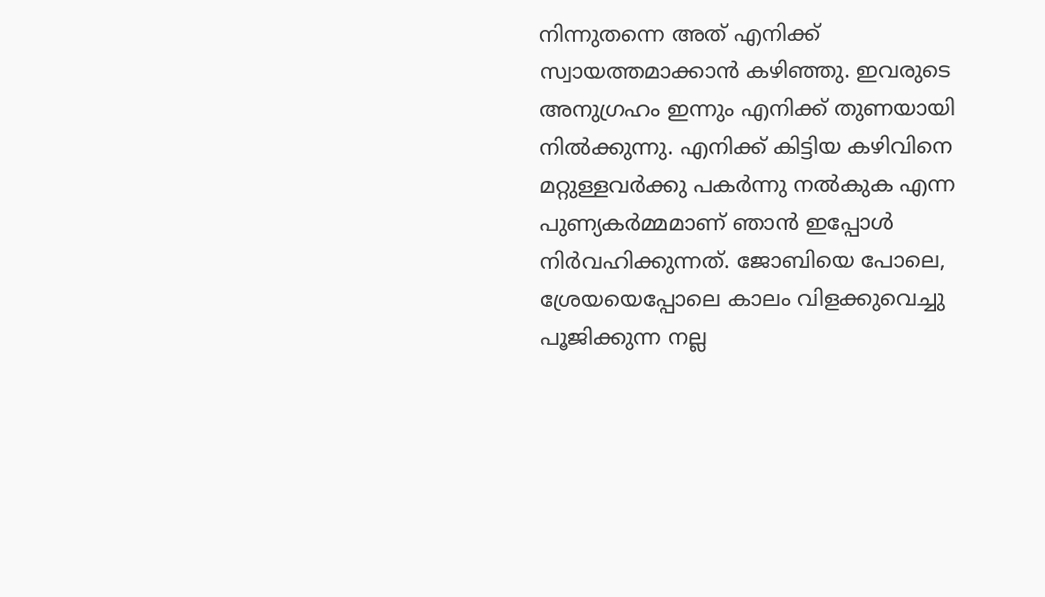നിന്നുതന്നെ അത് എനിക്ക് സ്വായത്തമാക്കാന്‍ കഴിഞ്ഞു. ഇവരുടെ അനുഗ്രഹം ഇന്നും എനിക്ക് തുണയായി നില്‍ക്കുന്നു. എനിക്ക് കിട്ടിയ കഴിവിനെ മറ്റുള്ളവര്‍ക്കു പകര്‍ന്നു നല്‍കുക എന്ന പുണ്യകര്‍മ്മമാണ് ഞാന്‍ ഇപ്പോള്‍ നിര്‍വഹിക്കുന്നത്. ജോബിയെ പോലെ, ശ്രേയയെപ്പോലെ കാലം വിളക്കുവെച്ചു പൂജിക്കുന്ന നല്ല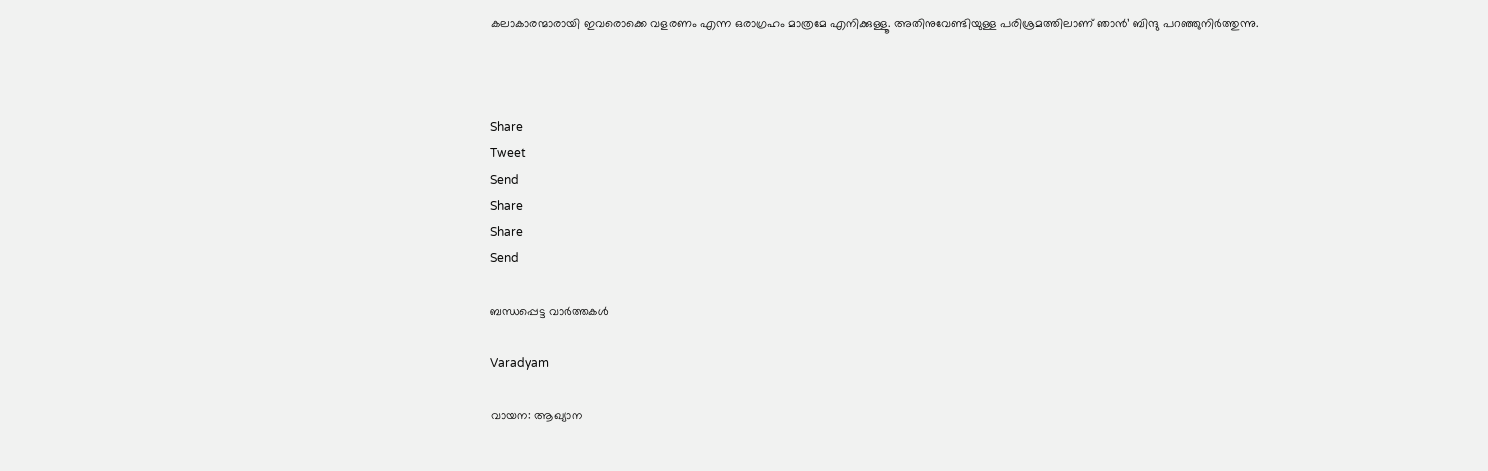കലാകാരന്മാരായി ഇവരൊക്കെ വളരണം എന്ന ഒരാഗ്രഹം മാത്രമേ എനിക്കുള്ളൂ. അതിനുവേണ്ടിയുള്ള പരിശ്രമത്തിലാണ് ഞാന്‍’ ബിന്ദു പറഞ്ഞുനിര്‍ത്തുന്നു.



Share
Tweet
Send
Share
Share
Send

ബന്ധപ്പെട്ട വാര്‍ത്തകള്‍

Varadyam

വായന: ആഖ്യാന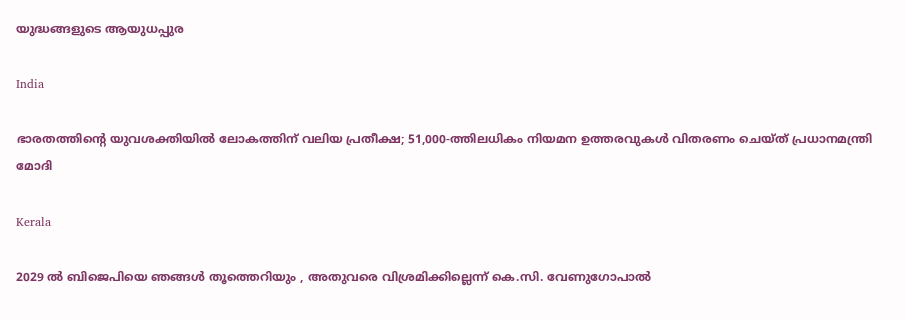യുദ്ധങ്ങളുടെ ആയുധപ്പുര

India

ഭാരതത്തിന്റെ യുവശക്തിയിൽ ലോകത്തിന് വലിയ പ്രതീക്ഷ; 51,000-ത്തിലധികം നിയമന ഉത്തരവുകൾ വിതരണം ചെയ്ത് പ്രധാനമന്ത്രി മോദി

Kerala

2029 ൽ ബിജെപിയെ ഞങ്ങൾ തൂത്തെറിയും , അതുവരെ വിശ്രമിക്കില്ലെന്ന് കെ.സി. വേണുഗോപാൽ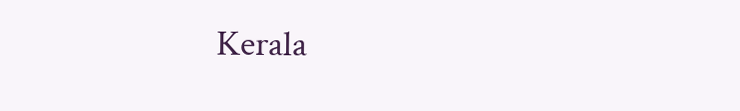Kerala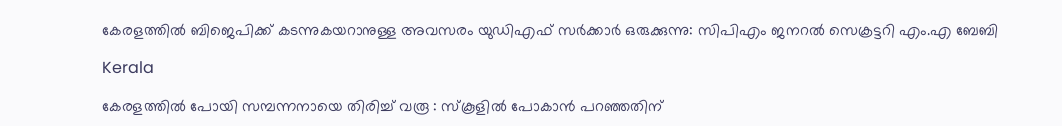കേരളത്തിൽ ബിജെപിക്ക് കടന്നുകയറാനുള്ള അവസരം യുഡിഎഫ് സർക്കാർ ഒരുക്കുന്നു: സിപിഎം ജനറൽ സെക്രട്ടറി എം.എ ബേബി

Kerala

കേരളത്തിൽ പോയി സമ്പന്നനായെ തിരിച്ച് വരൂ : സ്കൂളിൽ പോകാൻ പറഞ്ഞതിന്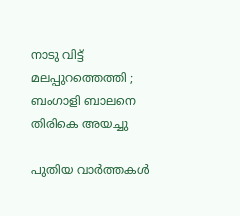നാടു വിട്ട് മലപ്പുറത്തെത്തി ; ബംഗാളി ബാലനെ തിരികെ അയച്ചു

പുതിയ വാര്‍ത്തകള്‍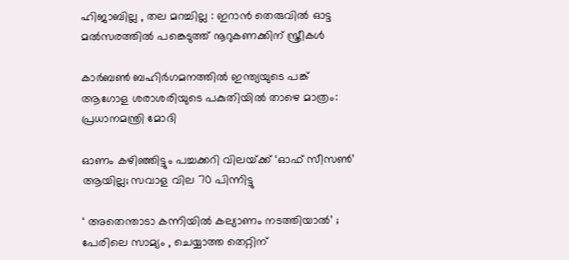ഹിജാബില്ല , തല മറച്ചില്ല : ഇറാൻ തെരുവിൽ ഓട്ട മൽസരത്തിൽ പങ്കെടുത്ത് നൂറുകണക്കിന് സ്ത്രീകൾ

കാർബൺ ബഹിർഗമനത്തിൽ ഇന്ത്യയുടെ പങ്ക് ആഗോള ശരാശരിയുടെ പകുതിയിൽ താഴെ മാത്രം: പ്രധാനമന്ത്രി മോദി

ഓണം കഴിഞ്ഞിട്ടും പച്ചക്കറി വിലയ്‌ക്ക് ‘ഓഫ് സീസണ്‍’ ആയില്ല; സവാള വില 70 പിന്നിട്ടു

‘ അതെന്താടാ കന്നിയിൽ കല്യാണം നടത്തിയാൽ’ ; പേരിലെ സാമ്യം , ചെയ്യാത്ത തെറ്റിന്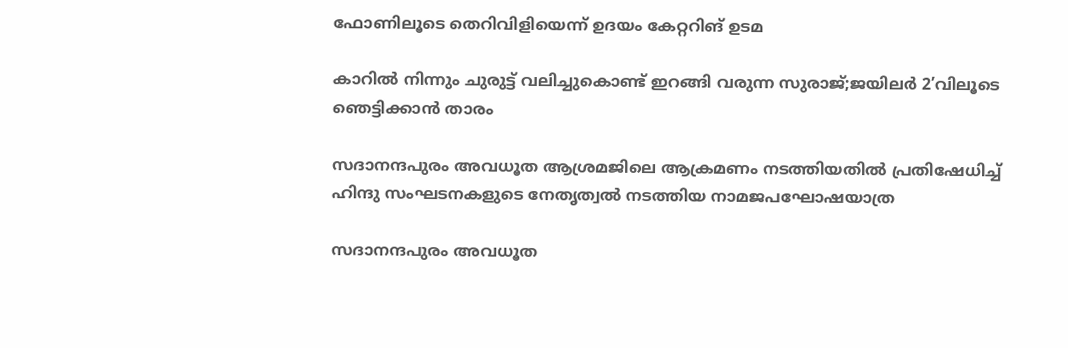ഫോണിലൂടെ തെറിവിളിയെന്ന് ഉദയം കേറ്ററിങ് ഉടമ

കാറിൽ നിന്നും ചുരുട്ട് വലിച്ചുകൊണ്ട് ഇറങ്ങി വരുന്ന സുരാജ്;ജയിലർ 2’വിലൂടെ ഞെട്ടിക്കാൻ‌ താരം

സദാനന്ദപുരം അവധൂത ആശ്രമജിലെ ആക്രമണം നടത്തിയതിൽ പ്രതിഷേധിച്ച് ഹിന്ദു സംഘടനകളുടെ നേതൃത്വൽ നടത്തിയ നാമജപഘോഷയാത്ര

സദാനന്ദപുരം അവധൂത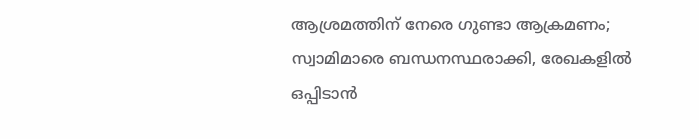ആശ്രമത്തിന് നേരെ ഗുണ്ടാ ആക്രമണം; സ്വാമിമാരെ ബന്ധനസ്ഥരാക്കി, രേഖകളില്‍ ഒപ്പിടാന്‍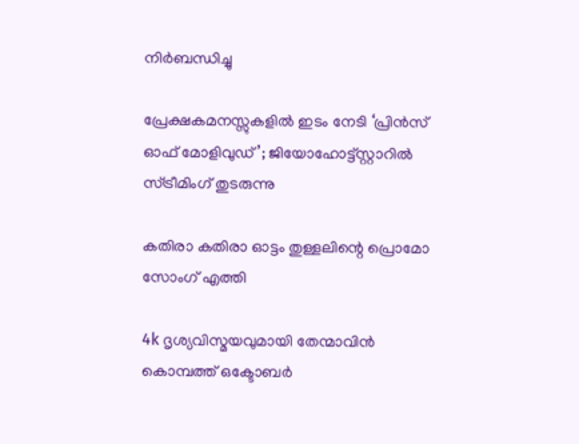നിര്‍ബന്ധിച്ചു

പ്രേക്ഷകമനസ്സുകളിൽ ഇടം നേടി ‘പ്രിൻസ് ഓഫ് മോളിവുഡ്’; ജിയോഹോട്ട്സ്റ്റാറിൽ സ്ട്രീമിംഗ് തുടരുന്നു

കതിരാ കതിരാ ഓട്ടം തുള്ളലിന്റെ പ്രൊമോ സോംഗ് എത്തി

4k ദൃശ്യവിസ്മയവുമായി തേന്മാവിൻ കൊമ്പത്ത് ഒക്ടോബർ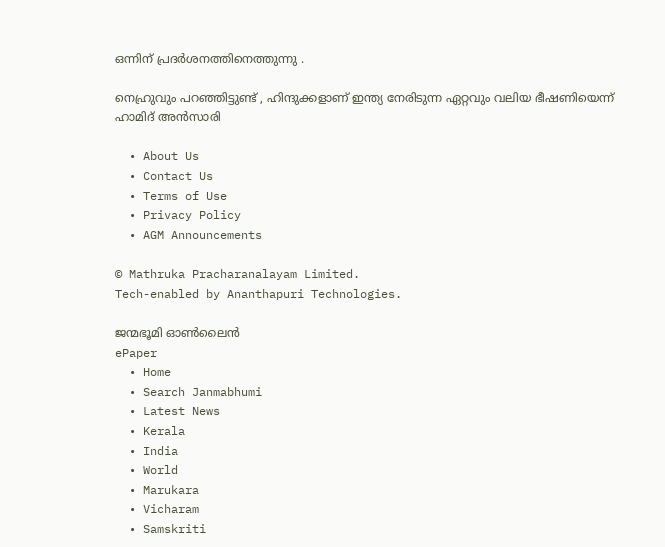ഒന്നിന് പ്രദർശനത്തിനെത്തുന്നു .

നെഹ്രുവും പറഞ്ഞിട്ടുണ്ട് , ഹിന്ദുക്കളാണ് ഇന്ത്യ നേരിടുന്ന ഏറ്റവും വലിയ ഭീഷണിയെന്ന് ഹാമിദ് അൻസാരി

  • About Us
  • Contact Us
  • Terms of Use
  • Privacy Policy
  • AGM Announcements

© Mathruka Pracharanalayam Limited.
Tech-enabled by Ananthapuri Technologies.

ജന്മഭൂമി ഓണ്‍ലൈന്‍
ePaper
  • Home
  • Search Janmabhumi
  • Latest News
  • Kerala
  • India
  • World
  • Marukara
  • Vicharam
  • Samskriti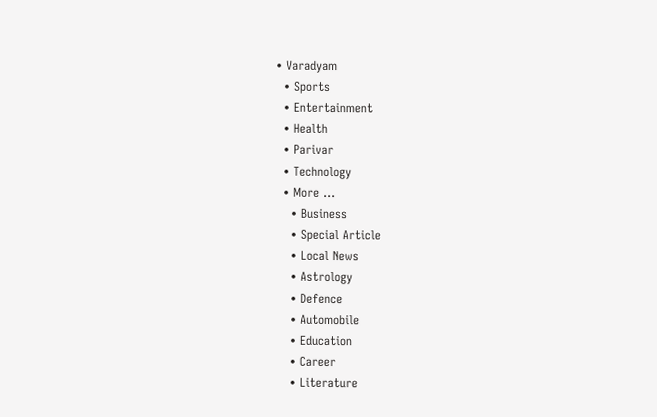• Varadyam
  • Sports
  • Entertainment
  • Health
  • Parivar
  • Technology
  • More …
    • Business
    • Special Article
    • Local News
    • Astrology
    • Defence
    • Automobile
    • Education
    • Career
    • Literature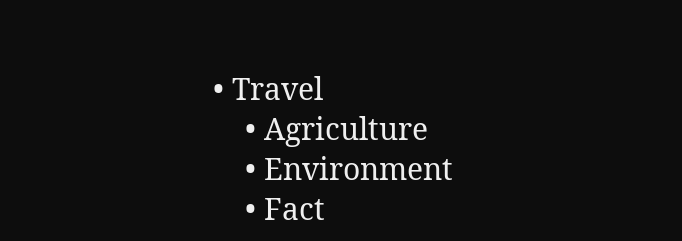• Travel
    • Agriculture
    • Environment
    • Fact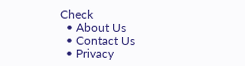Check
  • About Us
  • Contact Us
  • Privacy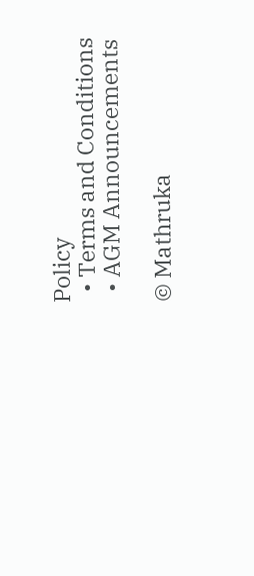Policy
  • Terms and Conditions
  • AGM Announcements

© Mathruka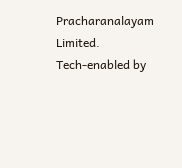Pracharanalayam Limited.
Tech-enabled by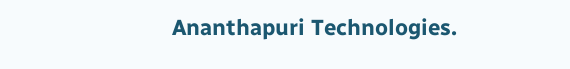Ananthapuri Technologies.